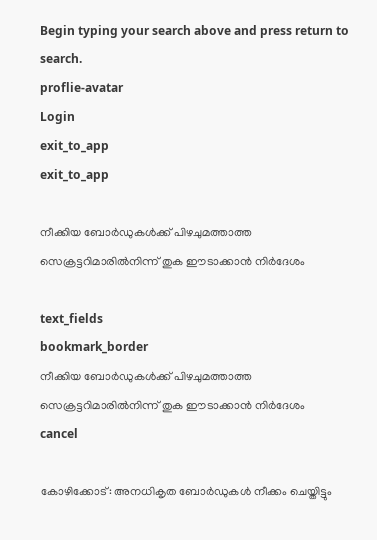Begin typing your search above and press return to search.
proflie-avatar
Login
exit_to_app
exit_to_app

നീക്കിയ ബോർഡുകൾക്ക് പിഴചുമത്താത്ത സെക്രട്ടറിമാരിൽനിന്ന് തുക ഈടാക്കാൻ നിർദേശം

text_fields
bookmark_border
നീക്കിയ ബോർഡുകൾക്ക് പിഴചുമത്താത്ത സെക്രട്ടറിമാരിൽനിന്ന് തുക ഈടാക്കാൻ നിർദേശം
cancel

കോഴിക്കോട്: അനധികൃത ബോർഡുകൾ നീക്കം ചെയ്തിട്ടും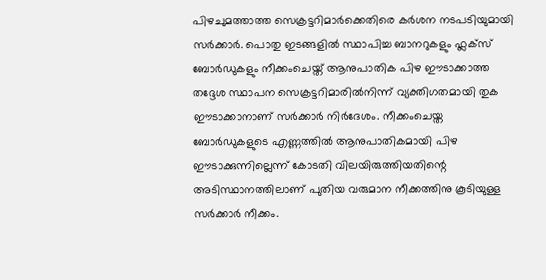പിഴചുമത്താത്ത സെക്രട്ടറിമാർക്കെതിരെ കർശന നടപടിയുമായി സർക്കാർ. പൊതു ഇടങ്ങളിൽ സ്ഥാപിച്ച ബാനറുകളും ഫ്ലക്സ് ബോർഡുകളും നീക്കംചെയ്ത് ആനുപാതിക പിഴ ഈടാക്കാത്ത തദ്ദേശ സ്ഥാപന സെക്രട്ടറിമാരിൽനിന്ന് വ്യക്തിഗതമായി തുക ഈടാക്കാനാണ് സർക്കാർ നിർദേശം. നീക്കംചെയ്ത ബോർഡുകളുടെ എണ്ണത്തിൽ ആനുപാതികമായി പിഴ ഈടാക്കുന്നില്ലെന്ന് കോടതി വിലയിരുത്തിയതിന്റെ അടിസ്ഥാനത്തിലാണ് പുതിയ വരുമാന നീക്കത്തിനു കൂടിയുള്ള സർക്കാർ നീക്കം.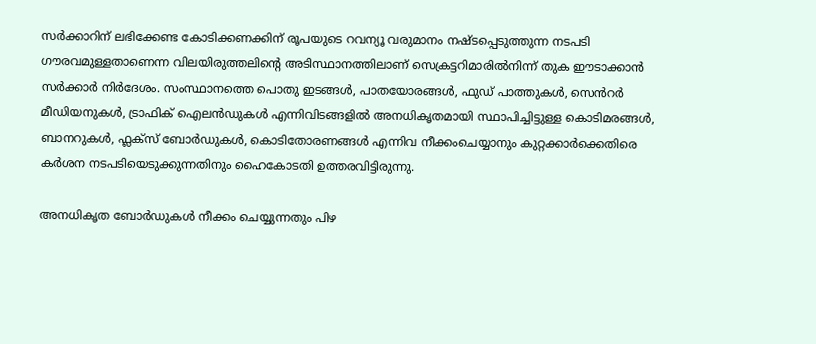സർക്കാറിന് ലഭിക്കേണ്ട കോടിക്കണക്കിന് രൂപയുടെ റവന്യൂ വരുമാനം നഷ്ടപ്പെടുത്തുന്ന നടപടി ഗൗരവമുള്ളതാണെന്ന വിലയിരുത്തലിന്റെ അടിസ്ഥാനത്തിലാണ് സെക്രട്ടറിമാരിൽനിന്ന് തുക ഈടാക്കാൻ സർക്കാർ നിർദേശം. സംസ്ഥാനത്തെ പൊതു ഇടങ്ങൾ, പാതയോരങ്ങൾ, ഫുഡ് പാത്തുകൾ, സെൻറർ മീഡിയനുകൾ, ട്രാഫിക് ഐലൻഡുകൾ എന്നിവിടങ്ങളിൽ അനധികൃതമായി സ്ഥാപിച്ചിട്ടുള്ള കൊടിമരങ്ങൾ, ബാനറുകൾ, ഫ്ലക്സ് ബോർഡുകൾ, കൊടിതോരണങ്ങൾ എന്നിവ നീക്കംചെയ്യാനും കുറ്റക്കാർക്കെതിരെ കർശന നടപടിയെടുക്കുന്നതിനും ഹൈകോടതി ഉത്തരവിട്ടിരുന്നു.

അനധികൃത ബോർഡുകൾ നീക്കം ചെയ്യുന്നതും പിഴ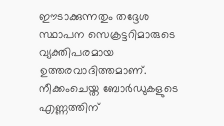ഈടാക്കുന്നതും തദ്ദേശ സ്ഥാപന സെക്രട്ടറിമാരുടെ വ്യക്തിപരമായ ഉത്തരവാദിത്തമാണ്. നീക്കംചെയ്ത ബോർഡുകളുടെ എണ്ണത്തിന്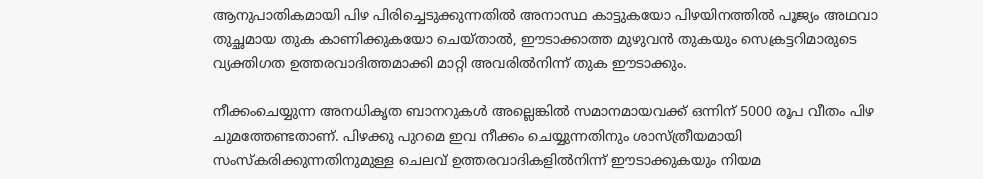ആനുപാതികമായി പിഴ പിരിച്ചെടുക്കുന്നതിൽ അനാസ്ഥ കാട്ടുകയോ പിഴയിനത്തിൽ പൂജ്യം അഥവാ തുച്ഛമായ തുക കാണിക്കുകയോ ചെയ്താൽ, ഈടാക്കാത്ത മുഴുവൻ തുകയും സെക്രട്ടറിമാരുടെ വ്യക്തിഗത ഉത്തരവാദിത്തമാക്കി മാറ്റി അവരിൽനിന്ന് തുക ഈടാക്കും.

നീക്കംചെയ്യുന്ന അനധികൃത ബാനറുകൾ അല്ലെങ്കിൽ സമാനമായവക്ക് ഒന്നിന് 5000 രൂപ വീതം പിഴ ചുമത്തേണ്ടതാണ്. പിഴക്കു പുറമെ ഇവ നീക്കം ചെയ്യുന്നതിനും ശാസ്ത്രീയമായി സംസ്കരിക്കുന്നതിനുമുള്ള ചെലവ് ഉത്തരവാദികളിൽനിന്ന് ഈടാക്കുകയും നിയമ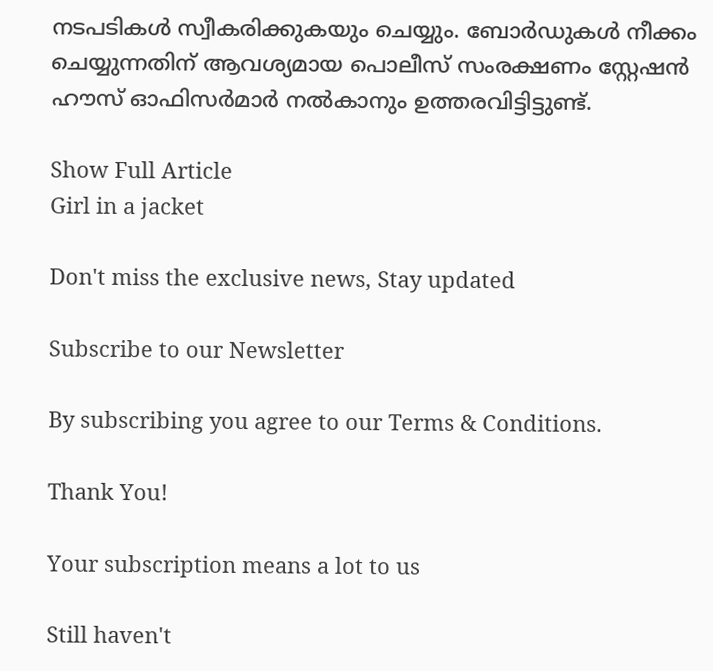നടപടികൾ സ്വീകരിക്കുകയും ചെയ്യും. ബോർഡുകൾ നീക്കം ചെയ്യുന്നതിന് ആവശ്യമായ പൊലീസ് സംരക്ഷണം സ്റ്റേഷൻ ഹൗസ് ഓഫിസർമാർ നൽകാനും ഉത്തരവിട്ടിട്ടുണ്ട്.

Show Full Article
Girl in a jacket

Don't miss the exclusive news, Stay updated

Subscribe to our Newsletter

By subscribing you agree to our Terms & Conditions.

Thank You!

Your subscription means a lot to us

Still haven't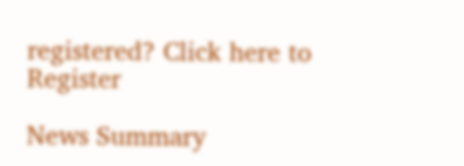registered? Click here to Register

News Summary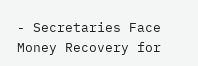- Secretaries Face Money Recovery for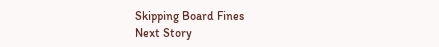Skipping Board Fines
Next Story